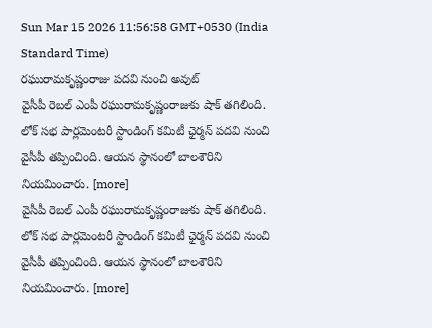Sun Mar 15 2026 11:56:58 GMT+0530 (India Standard Time)
రఘురామకృష్ణంరాజు పదవి నుంచి అవుట్
వైసీపీ రెబల్ ఎంపీ రఘురామకృష్ణంరాజుకు షాక్ తగిలింది. లోక్ సభ పార్లమెంటరీ స్టాండింగ్ కమిటీ ఛైర్మన్ పదవి నుంచి వైసీపీ తప్పించింది. ఆయన స్థానంలో బాలశౌరిని నియమించారు. [more]
వైసీపీ రెబల్ ఎంపీ రఘురామకృష్ణంరాజుకు షాక్ తగిలింది. లోక్ సభ పార్లమెంటరీ స్టాండింగ్ కమిటీ ఛైర్మన్ పదవి నుంచి వైసీపీ తప్పించింది. ఆయన స్థానంలో బాలశౌరిని నియమించారు. [more]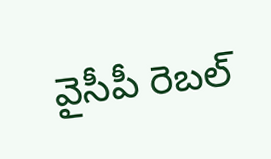వైసీపీ రెబల్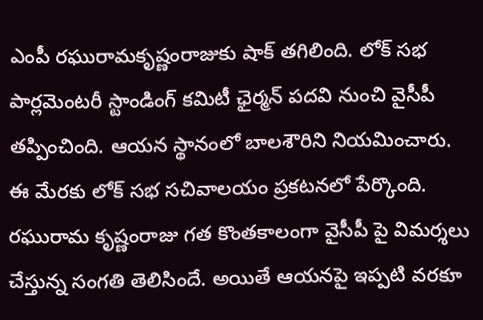ఎంపీ రఘురామకృష్ణంరాజుకు షాక్ తగిలింది. లోక్ సభ పార్లమెంటరీ స్టాండింగ్ కమిటీ ఛైర్మన్ పదవి నుంచి వైసీపీ తప్పించింది. ఆయన స్థానంలో బాలశౌరిని నియమించారు. ఈ మేరకు లోక్ సభ సచివాలయం ప్రకటనలో పేర్కొంది. రఘురామ కృష్ణంరాజు గత కొంతకాలంగా వైసీపీ పై విమర్శలు చేస్తున్న సంగతి తెలిసిందే. అయితే ఆయనపై ఇప్పటి వరకూ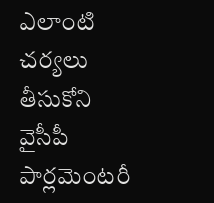ఎలాంటి చర్యలు తీసుకోని వైసీపీ పార్లమెంటరీ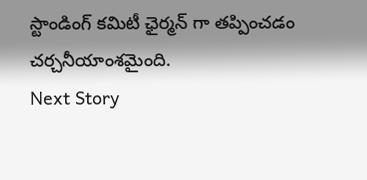స్టాండింగ్ కమిటీ ఛైర్మన్ గా తప్పించడం చర్చనీయాంశమైంది.
Next Story